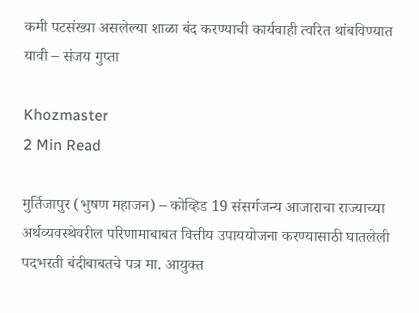कमी पटसंख्या असलेल्या शाळा बंद करण्याची कार्यवाही त्वरित थांबविण्यात यावी – संजय गुप्ता

Khozmaster
2 Min Read

मुर्तिजापुर (भुषण महाजन) – कोव्हिड 19 संसर्गजन्य आजाराचा राज्याच्या अर्थव्यवस्थेवरील परिणामाबाबत वित्तीय उपाययोजना करण्यासाठी घातलेली पदभरती बंदीबाबतचे पत्र मा. आयुक्त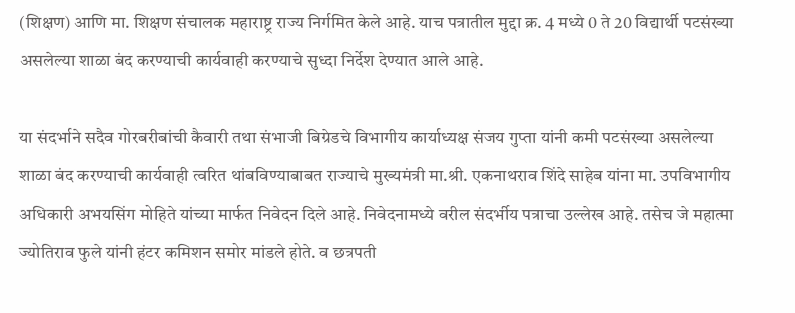(शिक्षण) आणि मा. शिक्षण संचालक महाराष्ट्र राज्य निर्गमित केले आहे. याच पत्रातील मुद्दा क्र. 4 मध्ये 0 ते 20 विद्यार्थी पटसंख्या असलेल्या शाळा बंद करण्याची कार्यवाही करण्याचे सुध्दा निर्देश देण्यात आले आहे.

या संदर्भाने सदैव गोरबरीबांची कैवारी तथा संभाजी बिग्रेडचे विभागीय कार्याध्यक्ष संजय गुप्ता यांनी कमी पटसंख्या असलेल्या शाळा बंद करण्याची कार्यवाही त्वरित थांबविण्याबाबत राज्याचे मुख्यमंत्री मा.श्री. एकनाथराव शिंदे साहेब यांना मा. उपविभागीय अधिकारी अभयसिंग मोहिते यांच्या मार्फत निवेदन दिले आहे. निवेदनामध्ये वरील संदर्भीय पत्राचा उल्लेख आहे. तसेच जे महात्मा ज्योतिराव फुले यांनी हंटर कमिशन समोर मांडले होते. व छत्रपती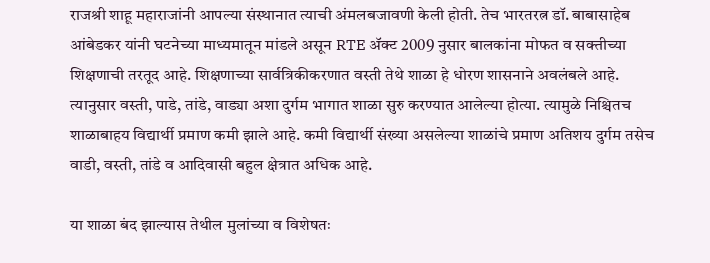राजश्री शाहू महाराजांनी आपल्या संस्थानात त्याची अंमलबजावणी केली होती. तेच भारतरत्न डॉ. बाबासाहेब आंबेडकर यांनी घटनेच्या माध्यमातून मांडले असून RTE ॲक्ट 2009 नुसार बालकांना मोफत व सक्तीच्या शिक्षणाची तरतूद आहे. शिक्षणाच्या सार्वत्रिकीकरणात वस्ती तेथे शाळा हे धोरण शासनाने अवलंबले आहे. त्यानुसार वस्ती, पाडे, तांडे, वाड्या अशा दुर्गम भागात शाळा सुरु करण्यात आलेल्या होत्या. त्यामुळे निश्चितच शाळाबाहय विद्यार्थी प्रमाण कमी झाले आहे. कमी विद्यार्थी संख्या असलेल्या शाळांचे प्रमाण अतिशय दुर्गम तसेच वाडी, वस्ती, तांडे व आदिवासी बहुल क्षेत्रात अधिक आहे.

या शाळा बंद झाल्यास तेथील मुलांच्या व विशेषतः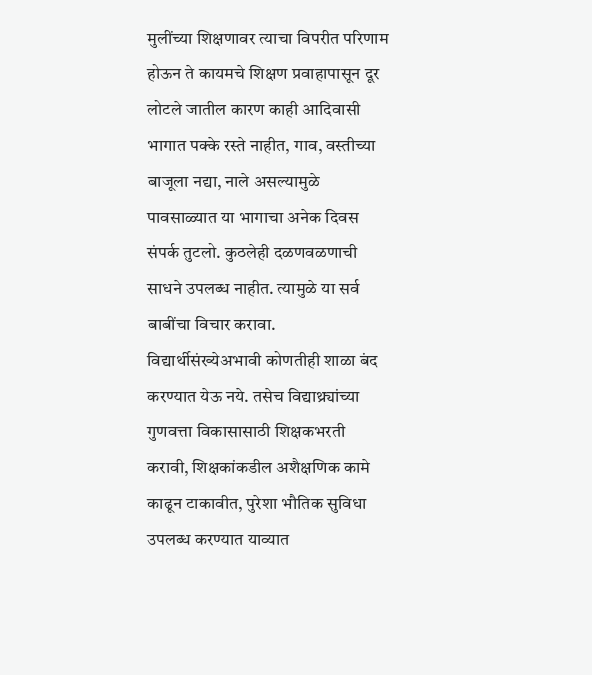मुलींच्या शिक्षणावर त्याचा विपरीत परिणाम होऊन ते कायमचे शिक्षण प्रवाहापासून दूर लोटले जातील कारण काही आदिवासी भागात पक्के रस्ते नाहीत, गाव, वस्तीच्या बाजूला नद्या, नाले असल्यामुळे पावसाळ्यात या भागाचा अनेक दिवस संपर्क तुटलो. कुठलेही दळणवळणाची साधने उपलब्ध नाहीत. त्यामुळे या सर्व बाबींचा विचार करावा. विद्यार्थीसंख्येअभावी कोणतीही शाळा बंद करण्यात येऊ नये. तसेच विद्याथ्र्यांच्या गुणवत्ता विकासासाठी शिक्षकभरती करावी, शिक्षकांकडील अशैक्षणिक कामे काढून टाकावीत, पुरेशा भौतिक सुविधा उपलब्ध करण्यात याव्यात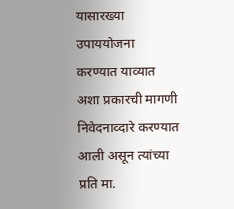यासारख्या उपाययोजना करण्यात याव्यात अशा प्रकारची मागणी निवेदनाव्दारे करण्यात आली असून त्यांच्या प्रति मा.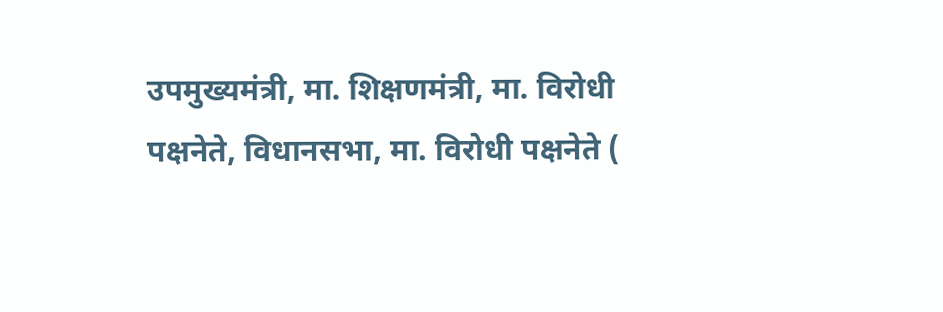उपमुख्यमंत्री, मा. शिक्षणमंत्री, मा. विरोधी पक्षनेते, विधानसभा, मा. विरोधी पक्षनेते (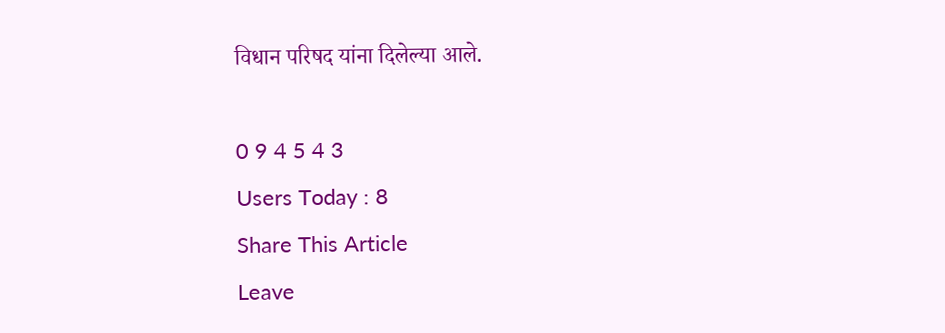विधान परिषद यांना दिलेल्या आले.

0 9 4 5 4 3
Users Today : 8
Share This Article
Leave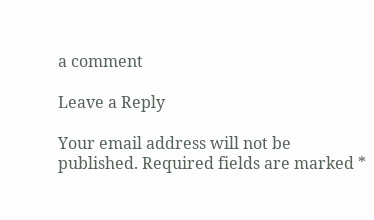a comment

Leave a Reply

Your email address will not be published. Required fields are marked *